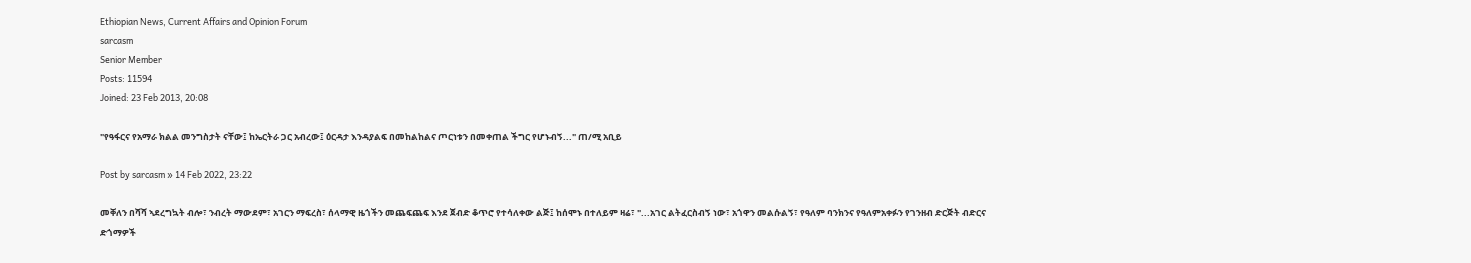Ethiopian News, Current Affairs and Opinion Forum
sarcasm
Senior Member
Posts: 11594
Joined: 23 Feb 2013, 20:08

"የዓፋርና የአማራ ክልል መንግስታት ናቸው፤ ከኤርትራ ጋር አብረው፤ ዕርዳታ እንዳያልፍ በመከልከልና ጦርነቱን በመቀጠል ችግር የሆኑብኝ..." ጠ/ሚ አቢይ

Post by sarcasm » 14 Feb 2022, 23:22

መቐለን በሻሻ ኣደረግኳት ብሎ፣ ንብረት ማውደም፣ አገርን ማፍረስ፣ ሰላማዊ ዜጎችን መጨፍጨፍ እንደ ጀብድ ቆጥሮ የተሳለቀው ልጅ፤ ከሰሞኑ በተለይም ዛሬ፣ "...አገር ልትፈርስብኝ ነው፣ አጎዋን መልሱልኝ፣ የዓለም ባንክንና የዓለምአቀፉን የገንዘብ ድርጅት ብድርና ድጎማዎች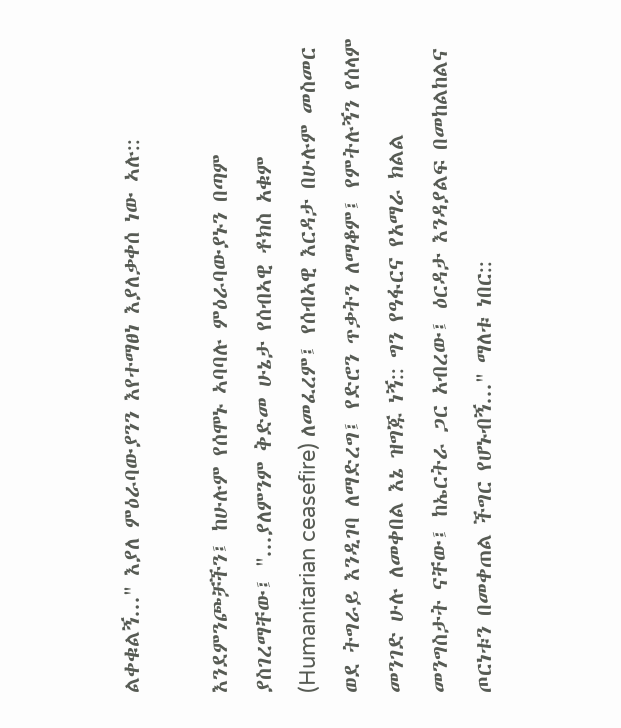ልቀቁልኝ..." እያለ ምዕራባውያንን እየተማፀነ እያለቃቀሰ ነው ኣሉ::

እንደምንጮቻችን፤ ከሁሉም የሰሞኑ ኣባባሉ ምዕራባውያኑን በጣም ያስገረማቸው፤ "...ያለምንም ቅድመ ሁኔታ የሰብኣዊ ቶክስ አቁም (Humanitarian ceasefire) ለመፈረም፤ የሰብኣዊ እርዳታ በሁሉም መስመር ወደ ትግራይ እንዲገባ ለማድረግ፤ የድሮን ጥቃትን ለማቆም፤ የምትሉኝን የሰላም መንገድ ሁሉ ለመቀበል እኔ ዝግጁ ነኝ:: ግን የዓፋርና የአማራ ክልል መንግስታት ናቸው፤ ከኤርትራ ጋር አብረው፤ ዕርዳታ እንዳያልፍ በመከልከልና ጦርነቱን በመቀጠል ችግር የሆኑብኝ..." ማለቱ ነበር::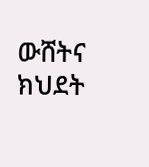ውሸትና ክህደት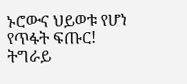ኑሮውና ህይወቱ የሆነ የጥፋት ፍጡር! ትግራይ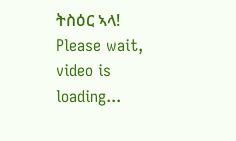ትስዕር ኣላ!
Please wait, video is loading...